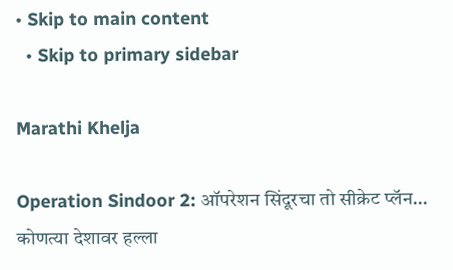• Skip to main content
  • Skip to primary sidebar

Marathi Khelja

Operation Sindoor 2: ऑपरेशन सिंदूरचा तो सीक्रेट प्लॅन… कोणत्या देशावर हल्ला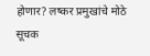होणार? लष्कर प्रमुखांचे मोठे सूचक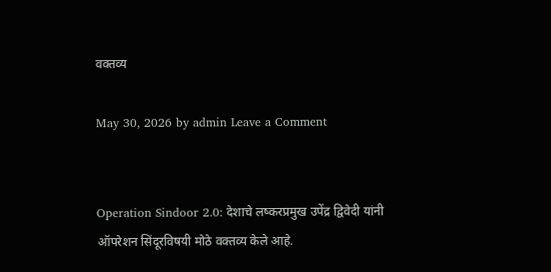वक्तव्य

May 30, 2026 by admin Leave a Comment


Operation Sindoor 2.0: देशाचे लष्करप्रमुख उपेंद्र द्विवेदी यांनी ऑपरेशन सिंदूरविषयी मोठे वक्तव्य केले आहे.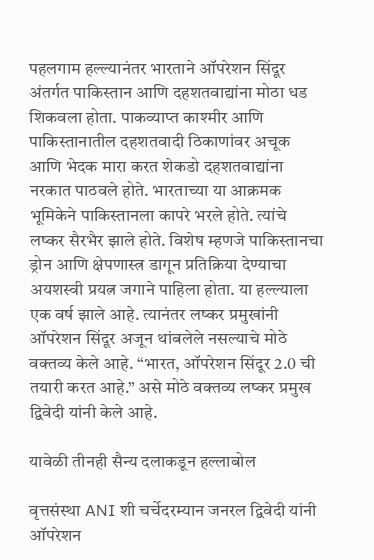पहलगाम हल्ल्यानंतर भारताने ऑपरेशन सिंदूर अंतर्गत पाकिस्तान आणि दहशतवाद्यांना मोठा धड शिकवला होता. पाकव्याप्त काश्मीर आणि पाकिस्तानातील दहशतवादी ठिकाणांवर अचूक आणि भेदक मारा करत शेकडो दहशतवाद्यांना नरकात पाठवले होते. भारताच्या या आक्रमक भूमिकेने पाकिस्तानला कापरे भरले होते. त्यांचे लष्कर सैरभैर झाले होते. विशेष म्हणजे पाकिस्तानचा ड्रोन आणि क्षेपणास्त्र डागून प्रतिक्रिया देण्याचा अयशस्वी प्रयत्न जगाने पाहिला होता. या हल्ल्याला एक वर्ष झाले आहे. त्यानंतर लष्कर प्रमुखांनी ऑपरेशन सिंदूर अजून थांबलेले नसल्याचे मोठे वक्तव्य केले आहे. “भारत, ऑपरेशन सिंदूर 2.0 ची तयारी करत आहे.” असे मोठे वक्तव्य लष्कर प्रमुख द्विवेदी यांनी केले आहे.

यावेळी तीनही सैन्य दलाकडून हल्लाबोल

वृत्तसंस्था ANI शी चर्चेदरम्यान जनरल द्विवेदी यांनी ऑपरेशन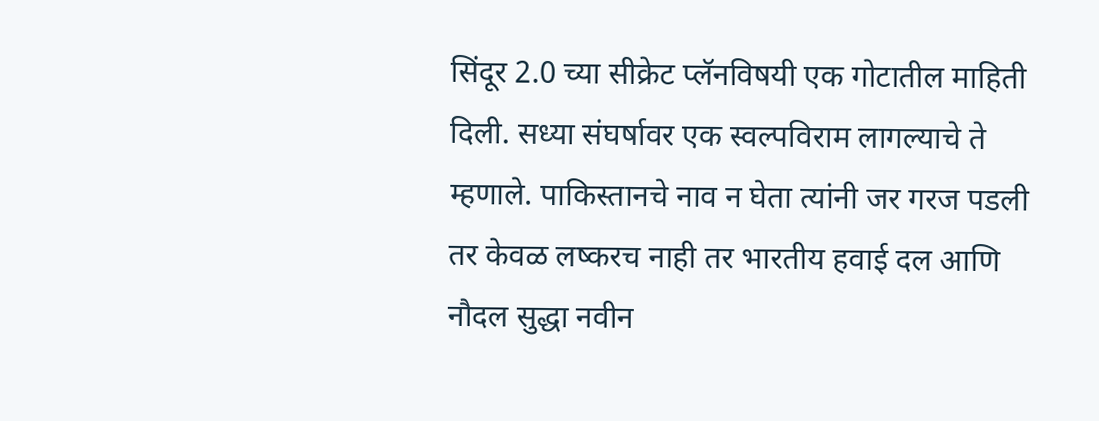सिंदूर 2.0 च्या सीक्रेट प्लॅनविषयी एक गोटातील माहिती दिली. सध्या संघर्षावर एक स्वल्पविराम लागल्याचे ते म्हणाले. पाकिस्तानचे नाव न घेता त्यांनी जर गरज पडली तर केवळ लष्करच नाही तर भारतीय हवाई दल आणि नौदल सुद्धा नवीन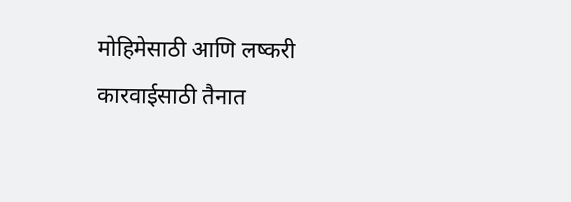मोहिमेसाठी आणि लष्करी कारवाईसाठी तैनात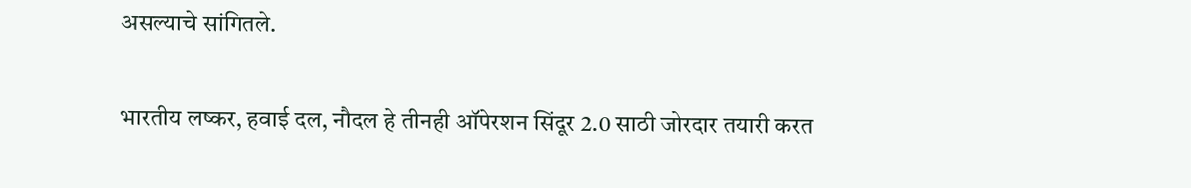असल्याचे सांगितले.

भारतीय लष्कर, हवाई दल, नौदल हे तीनही ऑपेरशन सिंदूर 2.0 साठी जोरदार तयारी करत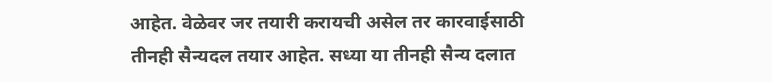आहेत. वेळेवर जर तयारी करायची असेल तर कारवाईसाठी तीनही सैन्यदल तयार आहेत. सध्या या तीनही सैन्य दलात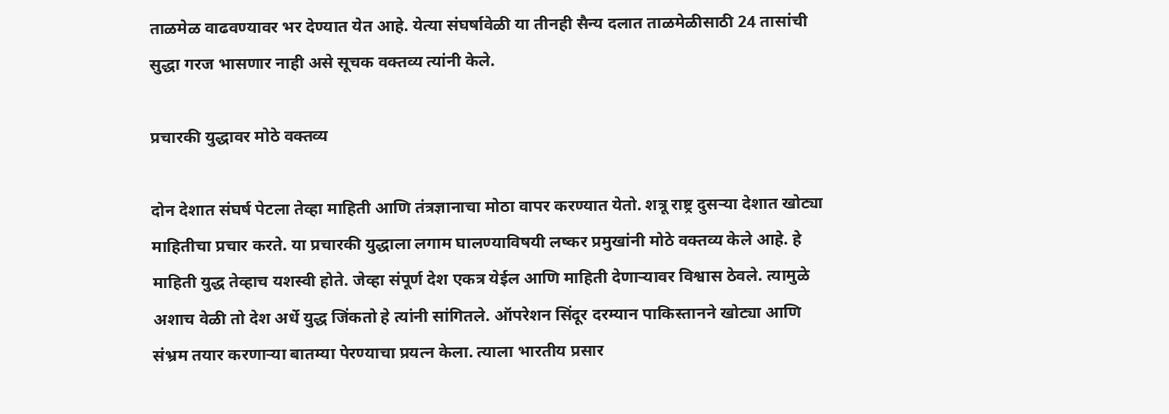ताळमेळ वाढवण्यावर भर देण्यात येत आहे. येत्या संघर्षावेळी या तीनही सैन्य दलात ताळमेळीसाठी 24 तासांची सुद्धा गरज भासणार नाही असे सूचक वक्तव्य त्यांनी केले.

प्रचारकी युद्धावर मोठे वक्तव्य

दोन देशात संघर्ष पेटला तेव्हा माहिती आणि तंत्रज्ञानाचा मोठा वापर करण्यात येतो. शत्रू राष्ट्र दुसर्‍या देशात खोट्या माहितीचा प्रचार करते. या प्रचारकी युद्धाला लगाम घालण्याविषयी लष्कर प्रमुखांनी मोठे वक्तव्य केले आहे. हे माहिती युद्ध तेव्हाच यशस्वी होते. जेव्हा संपूर्ण देश एकत्र येईल आणि माहिती देणाऱ्यावर विश्वास ठेवले. त्यामुळे अशाच वेळी तो देश अर्धे युद्ध जिंकतो हे त्यांनी सांगितले. ऑपरेशन सिंदूर दरम्यान पाकिस्तानने खोट्या आणि संभ्रम तयार करणाऱ्या बातम्या पेरण्याचा प्रयत्न केला. त्याला भारतीय प्रसार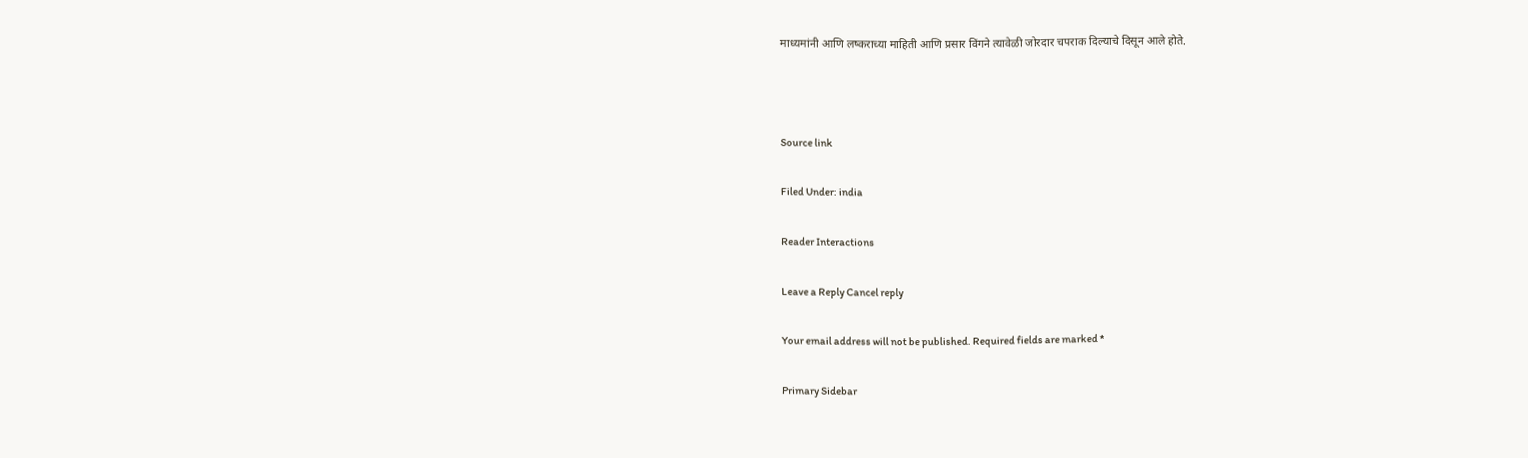माध्यमांनी आणि लष्कराच्या माहिती आणि प्रसार विंगने त्यावेळी जोरदार चपराक दिल्याचे दिसून आले होते.



Source link

Filed Under: india

Reader Interactions

Leave a Reply Cancel reply

Your email address will not be published. Required fields are marked *

Primary Sidebar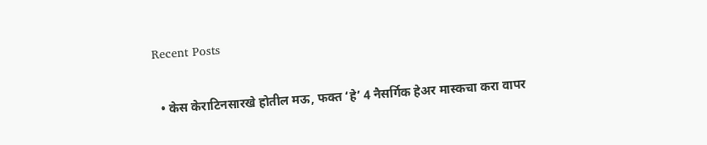Recent Posts

  • केस केराटिनसारखे होतील मऊ, फक्त ‘हे’ 4 नैसर्गिक हेअर मास्कचा करा वापर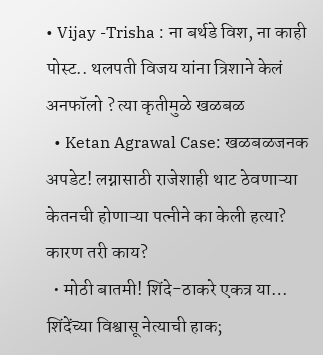• Vijay -Trisha : ना बर्थडे विश, ना काही पोस्ट.. थलपती विजय यांना त्रिशाने केलं अनफॉलो ? त्या कृतीमुळे खळबळ
  • Ketan Agrawal Case: खळबळजनक अपडेट! लग्नासाठी राजेशाही थाट ठेवणाऱ्या केतनची होणाऱ्या पत्नीने का केली हत्या? कारण तरी काय?
  • मोठी बातमी! शिंदे-ठाकरे एकत्र या… शिंदेंच्या विश्वासू नेत्याची हाक;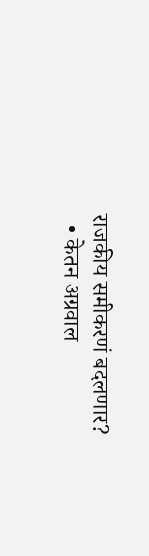राजकीय समीकरणं बदलणार?
  • केतन अग्रवाल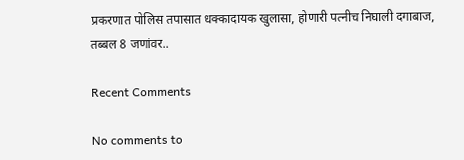प्रकरणात पोलिस तपासात धक्कादायक खुलासा, होणारी पत्नीच निघाली दगाबाज, तब्बल 8 जणांवर..

Recent Comments

No comments to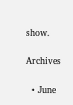show.

Archives

  • June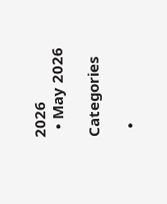2026
  • May 2026

Categories

  •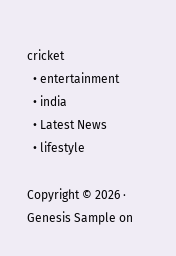cricket
  • entertainment
  • india
  • Latest News
  • lifestyle

Copyright © 2026 · Genesis Sample on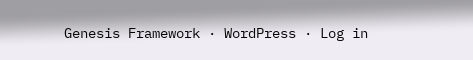Genesis Framework · WordPress · Log in